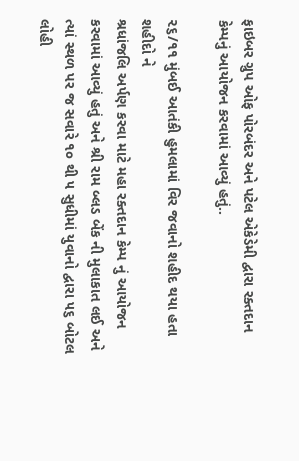ફાઇબર ગ્રુપ ઓફ પોરબંદર અને પટેલ એકેડેમી દ્વારા રક્તદાન કેમ્પનું આયોજન કરવામાં આવ્યું હતું..

૨૬/૧૧ મુંબઈ આતંકી હુમલામાં વિર જવાનો શહીદ થયા હતા શહીદો ને
શ્રધાંજલિ અર્પણ કરવા માટે મહા રક્તદાન કેમ્પ નું આયોજન કરવામાં આવ્યું હતું અને શ્રી રામ બ્લડ બેંક ની મુલાકાત લઈ અને ત્યાં સ્થળ પર જ સવારે ૧૦ થી ૫ સુધીમાં યુવાનો દ્વારા ૫૬ બોટલ લોહી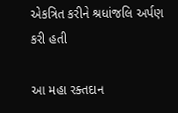એકત્રિત કરીને શ્રધાંજલિ અર્પણ કરી હતી

આ મહા રક્તદાન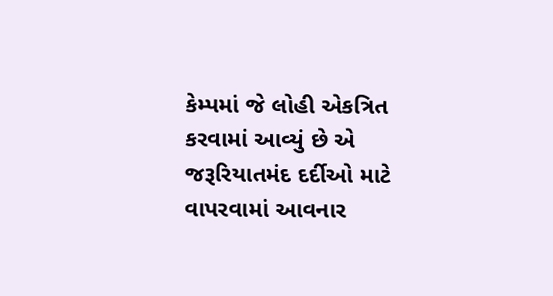કેમ્પમાં જે લોહી એકત્રિત કરવામાં આવ્યું છે એ
જરૂરિયાતમંદ દર્દીઓ માટે વાપરવામાં આવનાર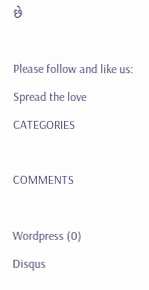છે

Please follow and like us:
Spread the love
CATEGORIES

COMMENTS

Wordpress (0)
Disqus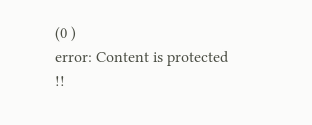(0 )
error: Content is protected !!